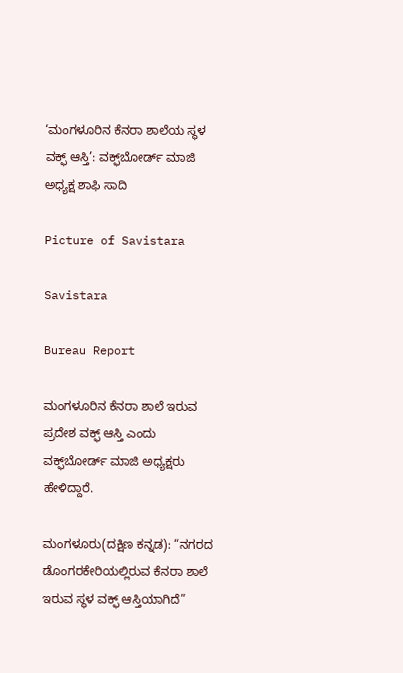‘ಮಂಗಳೂರಿನ ಕೆನರಾ ಶಾಲೆಯ ಸ್ಥಳ ವಕ್ಫ್ ಆಸ್ತಿ’: ವಕ್ಫ್‌ಬೋರ್ಡ್ ಮಾಜಿ ಅಧ್ಯಕ್ಷ ಶಾಫಿ ಸಾದಿ

Picture of Savistara

Savistara

Bureau Report

ಮಂಗಳೂರಿನ ಕೆನರಾ ಶಾಲೆ ಇರುವ ಪ್ರದೇಶ ವಕ್ಫ್‌ ಆಸ್ತಿ ಎಂದು ವಕ್ಫ್‌ಬೋರ್ಡ್ ಮಾಜಿ ಅಧ್ಯಕ್ಷರು ಹೇಳಿದ್ದಾರೆ.

ಮಂಗಳೂರು(ದಕ್ಷಿಣ ಕನ್ನಡ): “ನಗರದ ಡೊಂಗರಕೇರಿಯಲ್ಲಿರುವ ಕೆನರಾ ಶಾಲೆ ಇರುವ ಸ್ಥಳ ವಕ್ಫ್ ಆಸ್ತಿಯಾಗಿದೆ”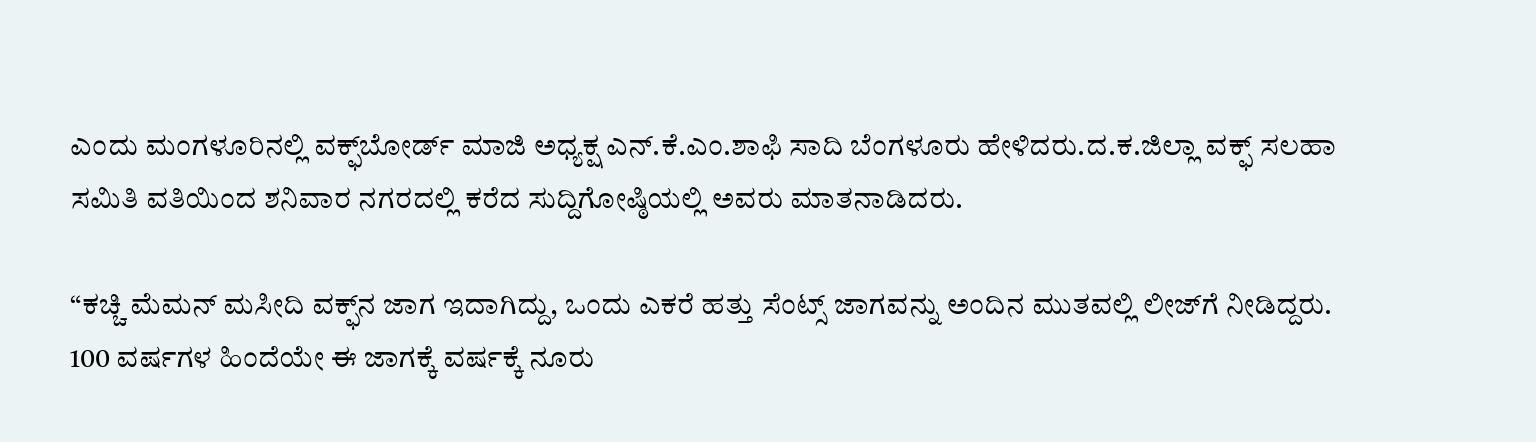ಎಂದು ಮಂಗಳೂರಿನಲ್ಲಿ ವಕ್ಫ್‌ಬೋರ್ಡ್ ಮಾಜಿ ಅಧ್ಯಕ್ಷ ಎನ್‌.ಕೆ.ಎಂ.ಶಾಫಿ ಸಾದಿ ಬೆಂಗಳೂರು ಹೇಳಿದರು.ದ.ಕ.ಜಿಲ್ಲಾ ವಕ್ಫ್ ಸಲಹಾ ಸಮಿತಿ ವತಿಯಿಂದ ಶನಿವಾರ ನಗರದಲ್ಲಿ ಕರೆದ ಸುದ್ದಿಗೋಷ್ಠಿಯಲ್ಲಿ ಅವರು ಮಾತನಾಡಿದರು.

“ಕಚ್ಚಿ ಮೆಮನ್ ಮಸೀದಿ ವಕ್ಫ್‌ನ ಜಾಗ ಇದಾಗಿದ್ದು, ಒಂದು ಎಕರೆ ಹತ್ತು ಸೆಂಟ್ಸ್ ಜಾಗವನ್ನು ಅಂದಿನ ಮುತವಲ್ಲಿ ಲೀಜ್‌ಗೆ ನೀಡಿದ್ದರು. 100 ವರ್ಷಗಳ ಹಿಂದೆಯೇ ಈ ಜಾಗಕ್ಕೆ ವರ್ಷಕ್ಕೆ ನೂರು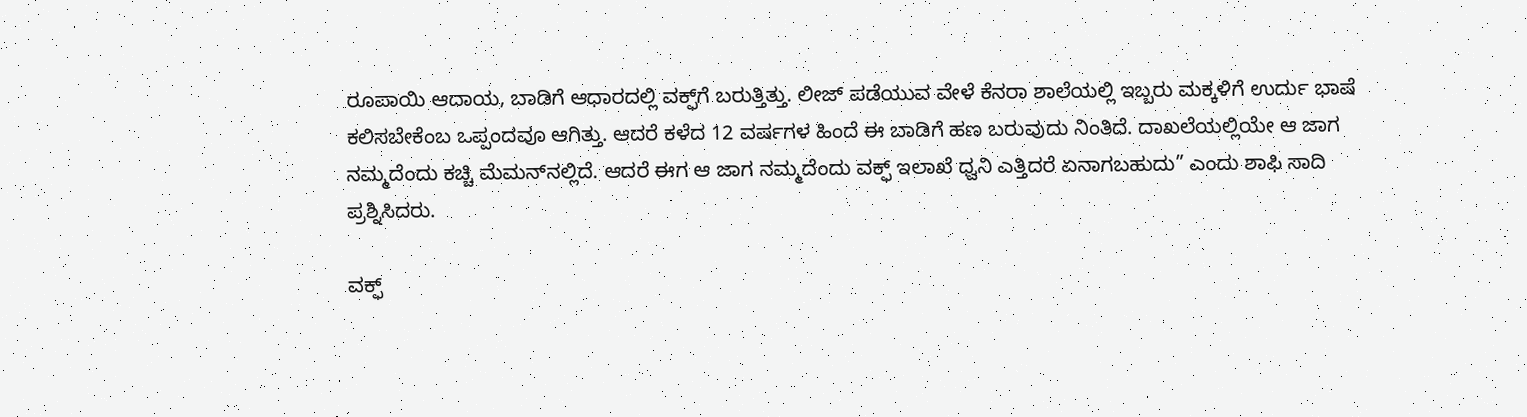ರೂಪಾಯಿ ಆದಾಯ, ಬಾಡಿಗೆ ಆಧಾರದಲ್ಲಿ ವಕ್ಫ್‌ಗೆ ಬರುತ್ತಿತ್ತು. ಲೀಜ್ ಪಡೆಯುವ ವೇಳೆ ಕೆನರಾ ಶಾಲೆಯಲ್ಲಿ ಇಬ್ಬರು ಮಕ್ಕಳಿಗೆ ಉರ್ದು ಭಾಷೆ ಕಲಿಸಬೇಕೆಂಬ ಒಪ್ಪಂದವೂ ಆಗಿತ್ತು. ಆದರೆ ಕಳೆದ 12 ವರ್ಷಗಳ ಹಿಂದೆ ಈ ಬಾಡಿಗೆ ಹಣ ಬರುವುದು ನಿಂತಿದೆ. ದಾಖಲೆಯಲ್ಲಿಯೇ ಆ ಜಾಗ ನಮ್ಮದೆಂದು ಕಚ್ಚಿ ಮೆಮನ್‌ನಲ್ಲಿದೆ. ಆದರೆ ಈಗ ಆ ಜಾಗ ನಮ್ಮದೆಂದು ವಕ್ಫ್ ಇಲಾಖೆ ಧ್ವನಿ ಎತ್ತಿದರೆ ಏನಾಗಬಹುದು” ಎಂದು ಶಾಫಿ ಸಾದಿ ಪ್ರಶ್ನಿಸಿದರು.

ವಕ್ಫ್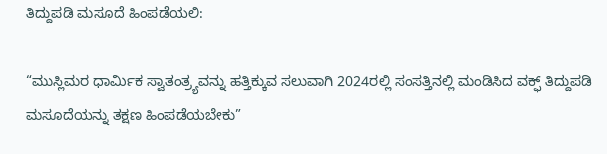ತಿದ್ದುಪಡಿ ಮಸೂದೆ ಹಿಂಪಡೆಯಲಿ:

“ಮುಸ್ಲಿಮರ ಧಾರ್ಮಿಕ ಸ್ವಾತಂತ್ರ್ಯವನ್ನು ಹತ್ತಿಕ್ಕುವ ಸಲುವಾಗಿ 2024ರಲ್ಲಿ ಸಂಸತ್ತಿನಲ್ಲಿ ಮಂಡಿಸಿದ ವಕ್ಫ್ ತಿದ್ದುಪಡಿ ಮಸೂದೆಯನ್ನು ತಕ್ಷಣ ಹಿಂಪಡೆಯಬೇಕು”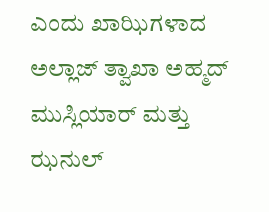ಎಂದು ಖಾಝಿಗಳಾದ ಅಲ್ಲಾಜ್ ತ್ವಾಖಾ ಅಹ್ಮದ್ ಮುಸ್ಲಿಯಾರ್ ಮತ್ತು ಝನುಲ್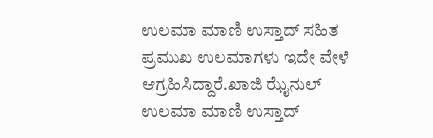ಉಲಮಾ ಮಾಣಿ ಉಸ್ತಾದ್ ಸಹಿತ ಪ್ರಮುಖ ಉಲಮಾಗಳು ಇದೇ ವೇಳೆ ಆಗ್ರಹಿಸಿದ್ದಾರೆ.ಖಾಜಿ ಝೈನುಲ್ ಉಲಮಾ ಮಾಣಿ ಉಸ್ತಾದ್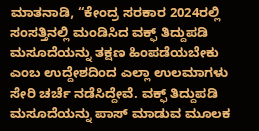ಮಾತನಾಡಿ, “ಕೇಂದ್ರ ಸರಕಾರ 2024ರಲ್ಲಿ ಸಂಸತ್ತಿನಲ್ಲಿ ಮಂಡಿಸಿದ ವಕ್ಫ್ ತಿದ್ದುಪಡಿ ಮಸೂದೆಯನ್ನು ತಕ್ಷಣ ಹಿಂಪಡೆಯಬೇಕು ಎಂಬ ಉದ್ದೇಶದಿಂದ ಎಲ್ಲಾ ಉಲಮಾಗಳು ಸೇರಿ ಚರ್ಚೆ ನಡೆಸಿದ್ದೇವೆ. ವಕ್ಫ್ ತಿದ್ದುಪಡಿ ಮಸೂದೆಯನ್ನು ಪಾಸ್ ಮಾಡುವ ಮೂಲಕ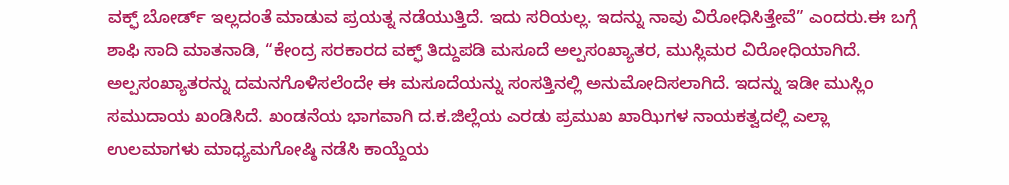ವಕ್ಫ್ ಬೋರ್ಡ್ ಇಲ್ಲದಂತೆ ಮಾಡುವ ಪ್ರಯತ್ನ ನಡೆಯುತ್ತಿದೆ. ಇದು ಸರಿಯಲ್ಲ. ಇದನ್ನು ನಾವು ವಿರೋಧಿಸಿತ್ತೇವೆ” ಎಂದರು.ಈ ಬಗ್ಗೆ ಶಾಫಿ ಸಾದಿ ಮಾತನಾಡಿ, “ಕೇಂದ್ರ ಸರಕಾರದ ವಕ್ಫ್ ತಿದ್ದುಪಡಿ ಮಸೂದೆ ಅಲ್ಪಸಂಖ್ಯಾತರ, ಮುಸ್ಲಿಮರ ವಿರೋಧಿಯಾಗಿದೆ. ಅಲ್ಪಸಂಖ್ಯಾತರನ್ನು ದಮನಗೊಳಿಸಲೆಂದೇ ಈ ಮಸೂದೆಯನ್ನು ಸಂಸತ್ತಿನಲ್ಲಿ ಅನುಮೋದಿಸಲಾಗಿದೆ. ಇದನ್ನು ಇಡೀ ಮುಸ್ಲಿಂ ಸಮುದಾಯ ಖಂಡಿಸಿದೆ. ಖಂಡನೆಯ ಭಾಗವಾಗಿ ದ.ಕ.ಜಿಲ್ಲೆಯ ಎರಡು ಪ್ರಮುಖ ಖಾಝಿಗಳ ನಾಯಕತ್ವದಲ್ಲಿ ಎಲ್ಲಾ ಉಲಮಾಗಳು ಮಾಧ್ಯಮಗೋಷ್ಠಿ ನಡೆಸಿ ಕಾಯ್ದೆಯ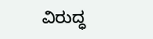ವಿರುದ್ಧ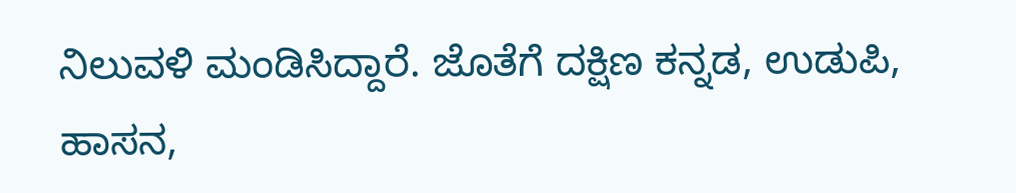ನಿಲುವಳಿ ಮಂಡಿಸಿದ್ದಾರೆ. ಜೊತೆಗೆ ದಕ್ಷಿಣ ಕನ್ನಡ, ಉಡುಪಿ, ಹಾಸನ,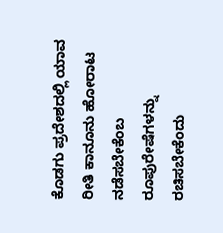ಕೊಡಗು ಪ್ರದೇಶದಲ್ಲಿ ಯಾವ ರೀತಿ ಕಾನೂನು ಹೋರಾಟ ನಡೆಸಬೇಕೆಂಬ ರೂಪುರೇಷೆಗಳನ್ನು ರಚಿಸಬೇಕೆಂದು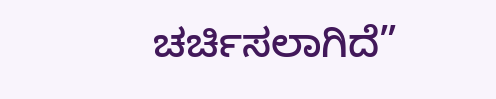ಚರ್ಚಿಸಲಾಗಿದೆ”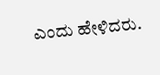ಎಂದು ಹೇಳಿದರು.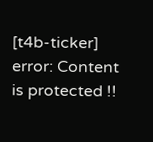[t4b-ticker]
error: Content is protected !!